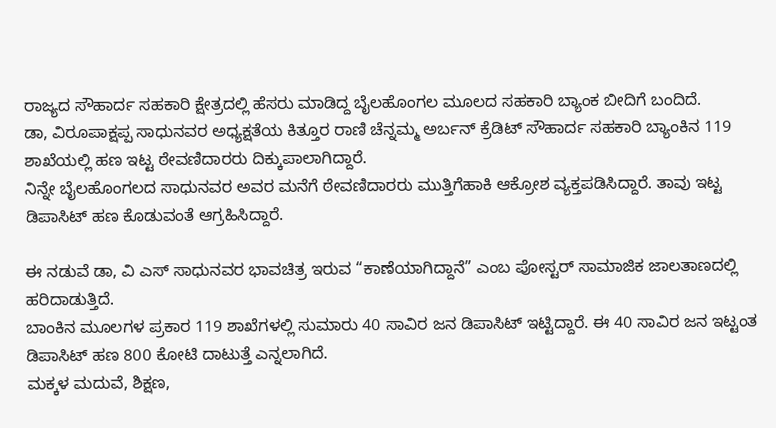ರಾಜ್ಯದ ಸೌಹಾರ್ದ ಸಹಕಾರಿ ಕ್ಷೇತ್ರದಲ್ಲಿ ಹೆಸರು ಮಾಡಿದ್ದ ಬೈಲಹೊಂಗಲ ಮೂಲದ ಸಹಕಾರಿ ಬ್ಯಾಂಕ ಬೀದಿಗೆ ಬಂದಿದೆ.
ಡಾ, ವಿರೂಪಾಕ್ಷಪ್ಪ ಸಾಧುನವರ ಅಧ್ಯಕ್ಷತೆಯ ಕಿತ್ತೂರ ರಾಣಿ ಚೆನ್ನಮ್ಮ ಅರ್ಬನ್ ಕ್ರೆಡಿಟ್ ಸೌಹಾರ್ದ ಸಹಕಾರಿ ಬ್ಯಾಂಕಿನ 119 ಶಾಖೆಯಲ್ಲಿ ಹಣ ಇಟ್ಟ ಠೇವಣಿದಾರರು ದಿಕ್ಕುಪಾಲಾಗಿದ್ದಾರೆ.
ನಿನ್ನೇ ಬೈಲಹೊಂಗಲದ ಸಾಧುನವರ ಅವರ ಮನೆಗೆ ಠೇವಣಿದಾರರು ಮುತ್ತಿಗೆಹಾಕಿ ಆಕ್ರೋಶ ವ್ಯಕ್ತಪಡಿಸಿದ್ದಾರೆ. ತಾವು ಇಟ್ಟ ಡಿಪಾಸಿಟ್ ಹಣ ಕೊಡುವಂತೆ ಆಗ್ರಹಿಸಿದ್ದಾರೆ.

ಈ ನಡುವೆ ಡಾ, ವಿ ಎಸ್ ಸಾಧುನವರ ಭಾವಚಿತ್ರ ಇರುವ “ಕಾಣೆಯಾಗಿದ್ದಾನೆ” ಎಂಬ ಪೋಸ್ಟರ್ ಸಾಮಾಜಿಕ ಜಾಲತಾಣದಲ್ಲಿ ಹರಿದಾಡುತ್ತಿದೆ.
ಬಾಂಕಿನ ಮೂಲಗಳ ಪ್ರಕಾರ 119 ಶಾಖೆಗಳಲ್ಲಿ ಸುಮಾರು 40 ಸಾವಿರ ಜನ ಡಿಪಾಸಿಟ್ ಇಟ್ಟಿದ್ದಾರೆ. ಈ 40 ಸಾವಿರ ಜನ ಇಟ್ಟಂತ ಡಿಪಾಸಿಟ್ ಹಣ 800 ಕೋಟಿ ದಾಟುತ್ತೆ ಎನ್ನಲಾಗಿದೆ.
ಮಕ್ಕಳ ಮದುವೆ, ಶಿಕ್ಷಣ,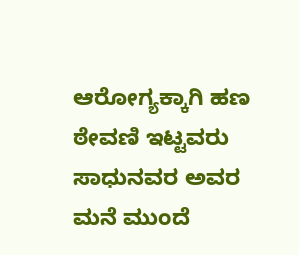ಆರೋಗ್ಯಕ್ಕಾಗಿ ಹಣ ಠೇವಣಿ ಇಟ್ಟವರು ಸಾಧುನವರ ಅವರ ಮನೆ ಮುಂದೆ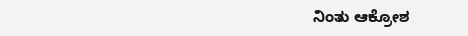ನಿಂತು ಆಕ್ರೋಶ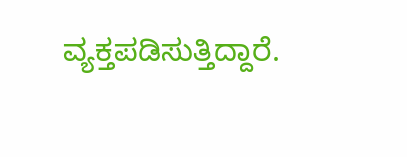ವ್ಯಕ್ತಪಡಿಸುತ್ತಿದ್ದಾರೆ.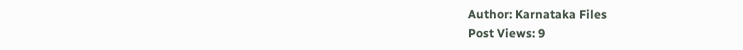Author: Karnataka Files
Post Views: 9